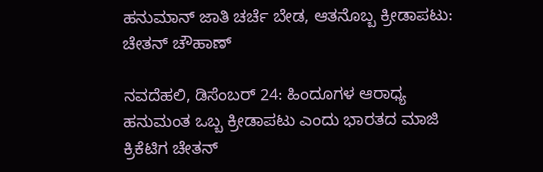ಹನುಮಾನ್ ಜಾತಿ ಚರ್ಚೆ ಬೇಡ, ಆತನೊಬ್ಬ ಕ್ರೀಡಾಪಟು: ಚೇತನ್ ಚೌಹಾಣ್

ನವದೆಹಲಿ, ಡಿಸೆಂಬರ್ 24: ಹಿಂದೂಗಳ ಆರಾಧ್ಯ ಹನುಮಂತ ಒಬ್ಬ ಕ್ರೀಡಾಪಟು ಎಂದು ಭಾರತದ ಮಾಜಿ ಕ್ರಿಕೆಟಿಗ ಚೇತನ್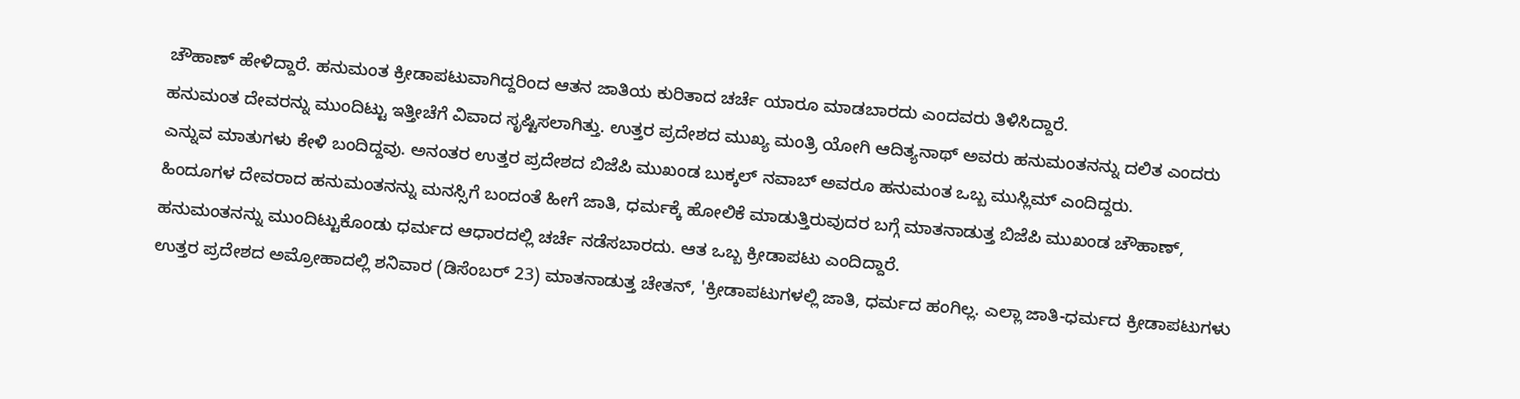ಚೌಹಾಣ್ ಹೇಳಿದ್ದಾರೆ. ಹನುಮಂತ ಕ್ರೀಡಾಪಟುವಾಗಿದ್ದರಿಂದ ಆತನ ಜಾತಿಯ ಕುರಿತಾದ ಚರ್ಚೆ ಯಾರೂ ಮಾಡಬಾರದು ಎಂದವರು ತಿಳಿಸಿದ್ದಾರೆ.
ಹನುಮಂತ ದೇವರನ್ನು ಮುಂದಿಟ್ಟು ಇತ್ತೀಚೆಗೆ ವಿವಾದ ಸೃಷ್ಟಿಸಲಾಗಿತ್ತು. ಉತ್ತರ ಪ್ರದೇಶದ ಮುಖ್ಯ ಮಂತ್ರಿ ಯೋಗಿ ಆದಿತ್ಯನಾಥ್ ಅವರು ಹನುಮಂತನನ್ನು ದಲಿತ ಎಂದರು ಎನ್ನುವ ಮಾತುಗಳು ಕೇಳಿ ಬಂದಿದ್ದವು. ಅನಂತರ ಉತ್ತರ ಪ್ರದೇಶದ ಬಿಜೆಪಿ ಮುಖಂಡ ಬುಕ್ಕಲ್ ನವಾಬ್ ಅವರೂ ಹನುಮಂತ ಒಬ್ಬ ಮುಸ್ಲಿಮ್ ಎಂದಿದ್ದರು.
ಹಿಂದೂಗಳ ದೇವರಾದ ಹನುಮಂತನನ್ನು ಮನಸ್ಸಿಗೆ ಬಂದಂತೆ ಹೀಗೆ ಜಾತಿ, ಧರ್ಮಕ್ಕೆ ಹೋಲಿಕೆ ಮಾಡುತ್ತಿರುವುದರ ಬಗ್ಗೆ ಮಾತನಾಡುತ್ತ ಬಿಜೆಪಿ ಮುಖಂಡ ಚೌಹಾಣ್, ಹನುಮಂತನನ್ನು ಮುಂದಿಟ್ಟುಕೊಂಡು ಧರ್ಮದ ಆಧಾರದಲ್ಲಿ ಚರ್ಚೆ ನಡೆಸಬಾರದು. ಆತ ಒಬ್ಬ ಕ್ರೀಡಾಪಟು ಎಂದಿದ್ದಾರೆ.
ಉತ್ತರ ಪ್ರದೇಶದ ಅಮ್ರೋಹಾದಲ್ಲಿ ಶನಿವಾರ (ಡಿಸೆಂಬರ್ 23) ಮಾತನಾಡುತ್ತ ಚೇತನ್, 'ಕ್ರೀಡಾಪಟುಗಳಲ್ಲಿ ಜಾತಿ, ಧರ್ಮದ ಹಂಗಿಲ್ಲ. ಎಲ್ಲಾ ಜಾತಿ-ಧರ್ಮದ ಕ್ರೀಡಾಪಟುಗಳು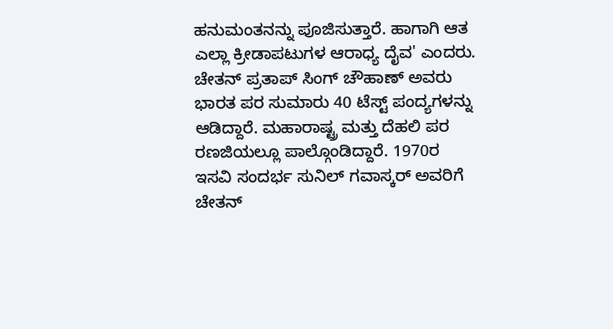ಹನುಮಂತನನ್ನು ಪೂಜಿಸುತ್ತಾರೆ. ಹಾಗಾಗಿ ಆತ ಎಲ್ಲಾ ಕ್ರೀಡಾಪಟುಗಳ ಆರಾಧ್ಯ ದೈವ' ಎಂದರು.
ಚೇತನ್ ಪ್ರತಾಪ್ ಸಿಂಗ್ ಚೌಹಾಣ್ ಅವರು ಭಾರತ ಪರ ಸುಮಾರು 40 ಟೆಸ್ಟ್ ಪಂದ್ಯಗಳನ್ನು ಆಡಿದ್ದಾರೆ. ಮಹಾರಾಷ್ಟ್ರ ಮತ್ತು ದೆಹಲಿ ಪರ ರಣಜಿಯಲ್ಲೂ ಪಾಲ್ಗೊಂಡಿದ್ದಾರೆ. 1970ರ ಇಸವಿ ಸಂದರ್ಭ ಸುನಿಲ್ ಗವಾಸ್ಕರ್ ಅವರಿಗೆ ಚೇತನ್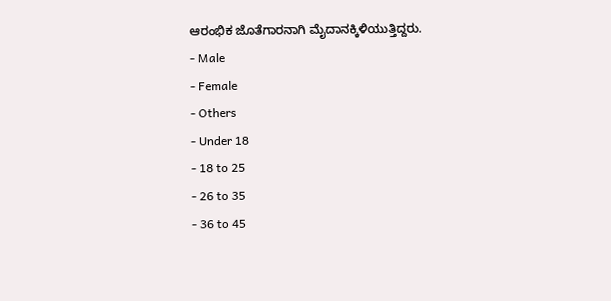ಆರಂಭಿಕ ಜೊತೆಗಾರನಾಗಿ ಮೈದಾನಕ್ಕಿಳಿಯುತ್ತಿದ್ದರು.
- Male
- Female
- Others
- Under 18
- 18 to 25
- 26 to 35
- 36 to 45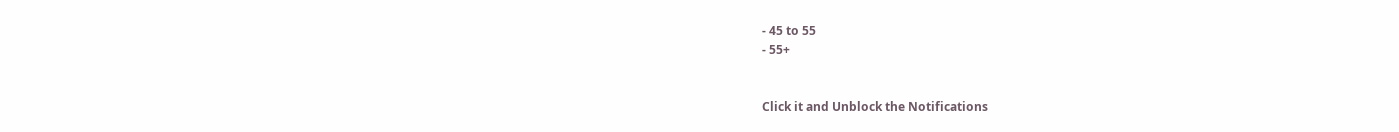- 45 to 55
- 55+


Click it and Unblock the Notifications